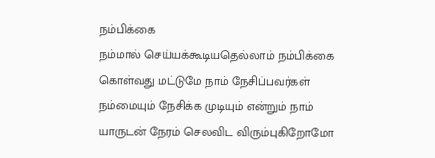நம்பிக்கை
நம்மால் செய்யக்கூடியதெல்லாம் நம்பிக்கை கொள்வது மட்டுமே நாம் நேசிப்பவர்கள் நம்மையும் நேசிக்க முடியும் என்றும் நாம் யாருடன் நேரம் செலவிட விரும்புகிறோமோ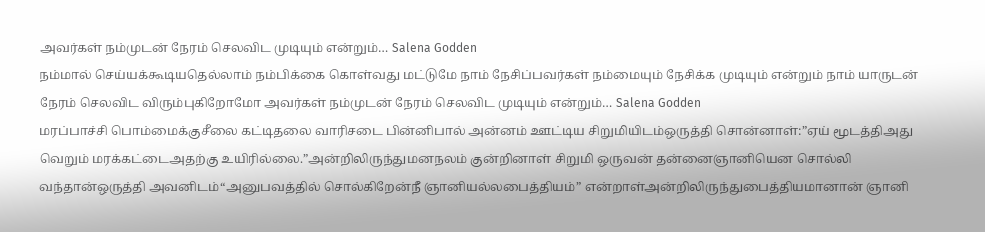அவர்கள் நம்முடன் நேரம் செலவிட முடியும் என்றும்… Salena Godden
நம்மால் செய்யக்கூடியதெல்லாம் நம்பிக்கை கொள்வது மட்டுமே நாம் நேசிப்பவர்கள் நம்மையும் நேசிக்க முடியும் என்றும் நாம் யாருடன் நேரம் செலவிட விரும்புகிறோமோ அவர்கள் நம்முடன் நேரம் செலவிட முடியும் என்றும்… Salena Godden
மரப்பாச்சி பொம்மைக்குசீலை கட்டிதலை வாரிசடை பின்னிபால் அன்னம் ஊட்டிய சிறுமியிடம்ஒருத்தி சொன்னாள்:”ஏய் மூடத்திஅது வெறும் மரக்கட்டைஅதற்கு உயிரில்லை.”அன்றிலிருந்துமனநலம் குன்றினாள் சிறுமி ஒருவன் தன்னைஞானியென சொல்லி வந்தான்ஒருத்தி அவனிடம்“அனுபவத்தில் சொல்கிறேன்நீ ஞானியல்லபைத்தியம்” என்றாள்அன்றிலிருந்துபைத்தியமானான் ஞானி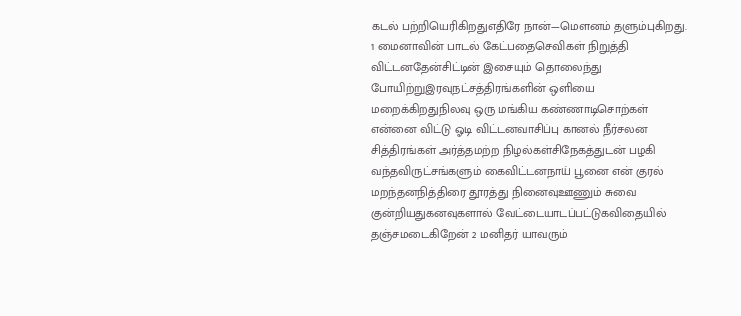கடல் பற்றியெரிகிறதுஎதிரே நான்—மௌனம் தளும்புகிறது.
1 மைனாவின் பாடல் கேட்பதைசெவிகள் நிறுத்தி விட்டனதேன்சிட்டின் இசையும் தொலைந்து போயிற்றுஇரவுநட்சத்திரங்களின் ஒளியை மறைக்கிறதுநிலவு ஒரு மங்கிய கண்ணாடிசொற்கள் என்னை விட்டு ஓடி விட்டனவாசிப்பு கானல் நீர்சலன சித்திரங்கள் அர்த்தமற்ற நிழல்கள்சிநேகத்துடன் பழகி வந்தவிருட்சங்களும் கைவிட்டனநாய் பூனை என் குரல் மறந்தனநித்திரை தூரத்து நினைவுஊணும் சுவை குன்றியதுகனவுகளால் வேட்டையாடப்பட்டுகவிதையில் தஞ்சமடைகிறேன் 2 மனிதர் யாவரும்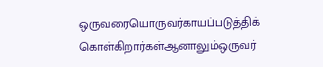ஒருவரையொருவர்காயப்படுத்திக் கொள்கிறார்கள்ஆனாலும்ஒருவர்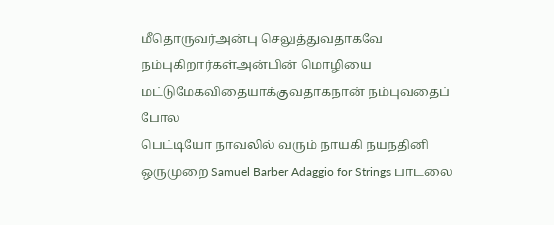மீதொருவர்அன்பு செலுத்துவதாகவே நம்புகிறார்கள்அன்பின் மொழியை மட்டுமேகவிதையாக்குவதாகநான் நம்புவதைப் போல
பெட்டியோ நாவலில் வரும் நாயகி நயநதினி ஒருமுறை Samuel Barber Adaggio for Strings பாடலை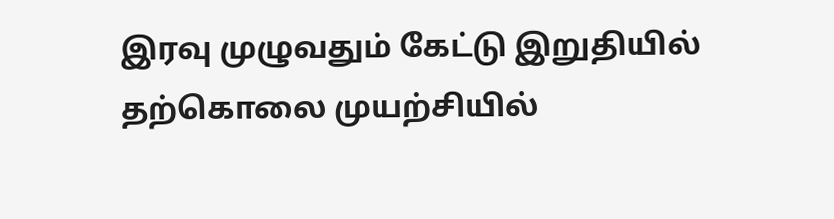இரவு முழுவதும் கேட்டு இறுதியில் தற்கொலை முயற்சியில்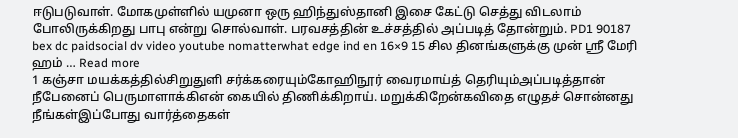ஈடுபடுவாள். மோகமுள்ளில் யமுனா ஒரு ஹிந்துஸ்தானி இசை கேட்டு செத்து விடலாம் போலிருக்கிறது பாபு என்று சொல்வாள். பரவசத்தின் உச்சத்தில் அப்படித் தோன்றும். PD1 90187 bex dc paidsocial dv video youtube nomatterwhat edge ind en 16×9 15 சில தினங்களுக்கு முன் ஸ்ரீ மேரி ஹம் … Read more
1 கஞ்சா மயக்கத்தில்சிறுதுளி சர்க்கரையும்கோஹிநூர் வைரமாய்த் தெரியும்அப்படித்தான் நீபேனைப் பெருமாளாக்கிஎன் கையில் திணிக்கிறாய். மறுக்கிறேன்கவிதை எழுதச் சொன்னது நீங்கள்இப்போது வார்த்தைகள்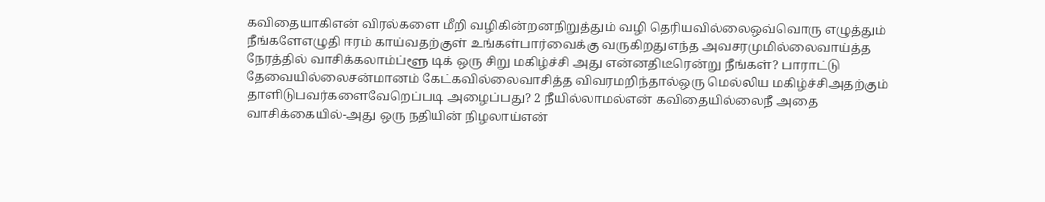கவிதையாகிஎன் விரல்களை மீறி வழிகின்றனநிறுத்தும் வழி தெரியவில்லைஒவ்வொரு எழுத்தும் நீங்களேஎழுதி ஈரம் காய்வதற்குள் உங்கள்பார்வைக்கு வருகிறதுஎந்த அவசரமுமில்லைவாய்த்த நேரத்தில் வாசிக்கலாம்ப்ளூ டிக் ஒரு சிறு மகிழ்ச்சி அது என்னதிடீரென்று நீங்கள்? பாராட்டு தேவையில்லைசன்மானம் கேட்கவில்லைவாசித்த விவரமறிந்தால்ஒரு மெல்லிய மகிழ்ச்சிஅதற்கும் தாளிடுபவர்களைவேறெப்படி அழைப்பது? 2 நீயில்லாமல்என் கவிதையில்லைநீ அதை வாசிக்கையில்-அது ஒரு நதியின் நிழலாய்என்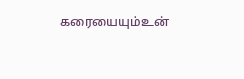கரையையும்உன்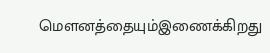மௌனத்தையும்இணைக்கிறது